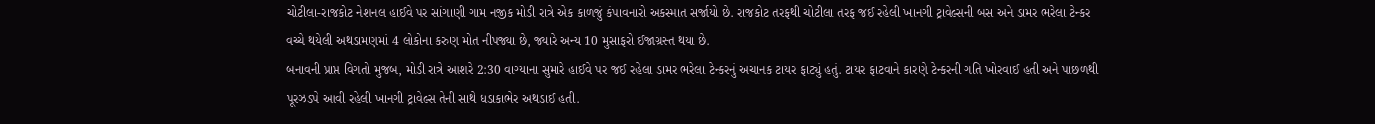ચોટીલા-રાજકોટ નેશનલ હાઈવે પર સાંગાણી ગામ નજીક મોડી રાત્રે એક કાળજું કંપાવનારો અકસ્માત સર્જાયો છે. રાજકોટ તરફથી ચોટીલા તરફ જઈ રહેલી ખાનગી ટ્રાવેલ્સની બસ અને ડામર ભરેલા ટેન્કર વચ્ચે થયેલી અથડામણમાં 4 લોકોના કરુણ મોત નીપજ્યા છે, જ્યારે અન્ય 10 મુસાફરો ઈજાગ્રસ્ત થયા છે.
બનાવની પ્રાપ્ત વિગતો મુજબ, મોડી રાત્રે આશરે 2:30 વાગ્યાના સુમારે હાઈવે પર જઈ રહેલા ડામર ભરેલા ટેન્કરનું અચાનક ટાયર ફાટ્યું હતું. ટાયર ફાટવાને કારણે ટેન્કરની ગતિ ખોરવાઈ હતી અને પાછળથી પૂરઝડપે આવી રહેલી ખાનગી ટ્રાવેલ્સ તેની સાથે ધડાકાભેર અથડાઈ હતી.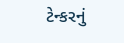ટેન્કરનું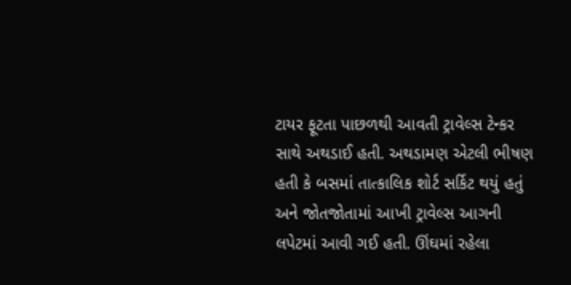ટાયર ફૂટતા પાછળથી આવતી ટ્રાવેલ્સ ટેન્કર સાથે અથડાઈ હતી. અથડામણ એટલી ભીષણ હતી કે બસમાં તાત્કાલિક શોર્ટ સર્કિટ થયું હતું અને જોતજોતામાં આખી ટ્રાવેલ્સ આગની લપેટમાં આવી ગઈ હતી. ઊંઘમાં રહેલા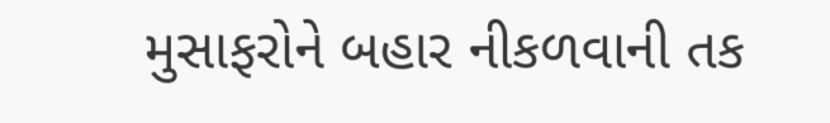મુસાફરોને બહાર નીકળવાની તક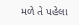મળે તે પહેલા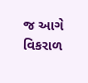જ આગે વિકરાળ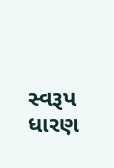સ્વરૂપ ધારણ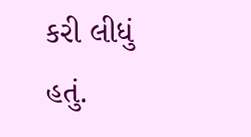કરી લીધું હતું.